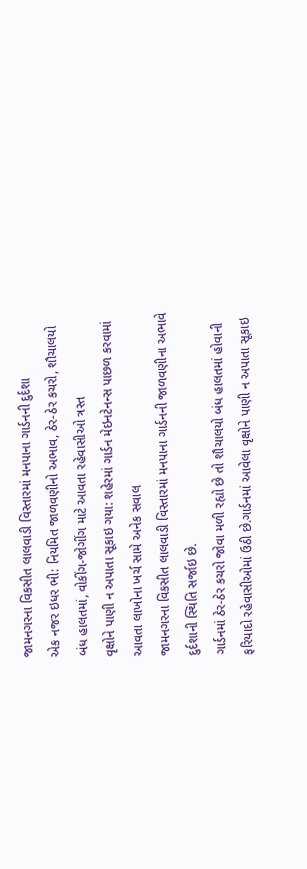જામનગરના વિકસીત લાલવાડી વિસ્તારમાં મનપાના ગાર્ડનની દુર્દશા
એક નજર ઇધર ભી: નિયમિત જાળવણીનો અભાવ, ઠેર-ઠેર કચરો, શૌચાલયો બંધ હાલતમાં, વોકીંગ-જોગીંગ માટે આવતા રહેવાસીઓ ત્રસ્ત
વૃક્ષોને પાણી ન અપાતા સૂકાઇ ગયા: શહેરમાં ગાર્ડન મેઇનટેનન્સ પાછળ કરવામાં આવતા લાખોના ખર્ચ સામે અનેક સવાલ
જામનગરના વિકસીત લાલવાડી વિસ્તારમાં મનપાના ગાર્ડનની જાળવણીના અભાવે દુર્દશાની સ્થિતિ સર્જાઇ છે.
ગાર્ડનમાં ઠેર-ઠેર કચરો જોવા મળી રહ્યો છે તો શૌચાલયો બંધ હાલતમાં હોવાની ફરિયાદો રહેવાસીઓમાં ઉઠી છે.ગાર્ડનમાં આવેલા વૃક્ષોને પાણી ન અપાતા સૂકાઇ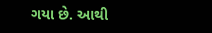ગયા છે. આથી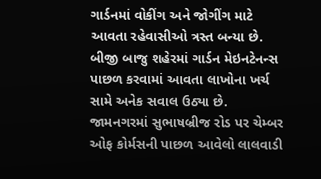ગાર્ડનમાં વોકીંગ અને જોગીંગ માટે આવતા રહેવાસીઓ ત્રસ્ત બન્યા છે. બીજી બાજુ શહેરમાં ગાર્ડન મેઇનટેનન્સ પાછળ કરવામાં આવતા લાખોના ખર્ચ સામે અનેક સવાલ ઉઠ્યા છે.
જામનગરમાં સુભાષબ્રીજ રોડ પર ચેમ્બર ઓફ કોર્મસની પાછળ આવેલો લાલવાડી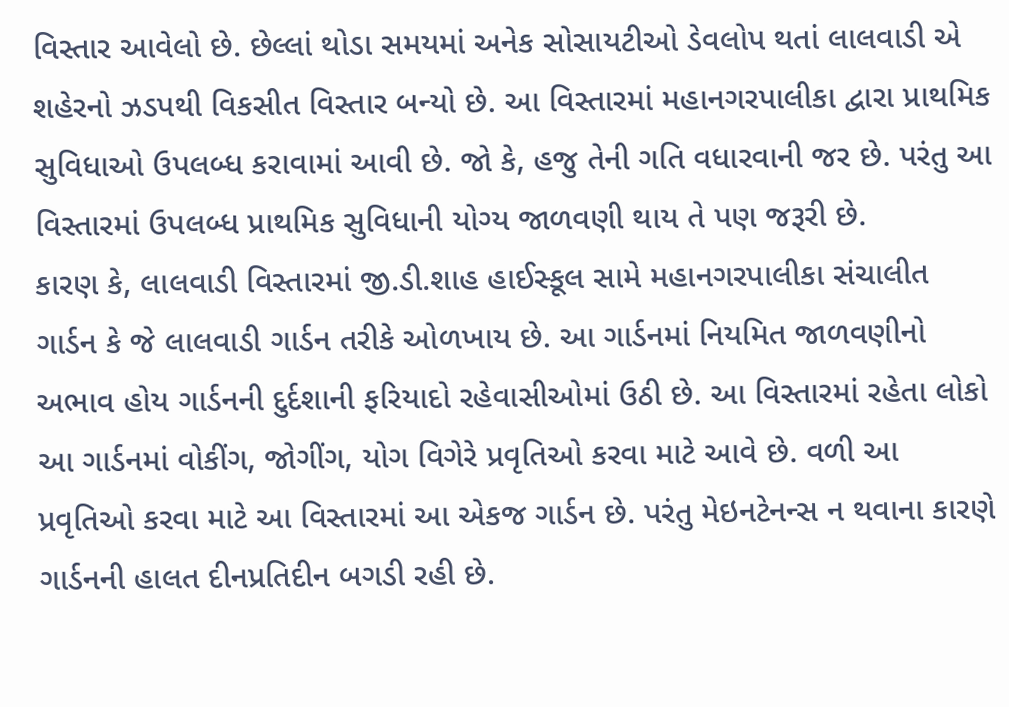વિસ્તાર આવેલો છે. છેલ્લાં થોડા સમયમાં અનેક સોસાયટીઓ ડેવલોપ થતાં લાલવાડી એ શહેરનો ઝડપથી વિકસીત વિસ્તાર બન્યો છે. આ વિસ્તારમાં મહાનગરપાલીકા દ્વારા પ્રાથમિક સુવિધાઓ ઉપલબ્ધ કરાવામાં આવી છે. જો કે, હજુ તેની ગતિ વધારવાની જર છે. પરંતુ આ વિસ્તારમાં ઉપલબ્ધ પ્રાથમિક સુવિધાની યોગ્ય જાળવણી થાય તે પણ જરૂરી છે.
કારણ કે, લાલવાડી વિસ્તારમાં જી.ડી.શાહ હાઈસ્કૂલ સામે મહાનગરપાલીકા સંચાલીત ગાર્ડન કે જે લાલવાડી ગાર્ડન તરીકે ઓળખાય છે. આ ગાર્ડનમાં નિયમિત જાળવણીનો અભાવ હોય ગાર્ડનની દુર્દશાની ફરિયાદો રહેવાસીઓમાં ઉઠી છે. આ વિસ્તારમાં રહેતા લોકો આ ગાર્ડનમાં વોકીંગ, જોગીંગ, યોગ વિગેરે પ્રવૃતિઓ કરવા માટે આવે છે. વળી આ પ્રવૃતિઓ કરવા માટે આ વિસ્તારમાં આ એકજ ગાર્ડન છે. પરંતુ મેઇનટેનન્સ ન થવાના કારણે ગાર્ડનની હાલત દીનપ્રતિદીન બગડી રહી છે.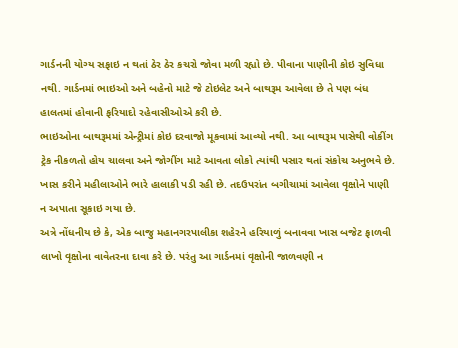ગાર્ડનની યોગ્ય સફાઇ ન થતાં ઠેર ઠેર કચરો જોવા મળી રહ્યો છે. પીવાના પાણીની કોઇ સુવિધા નથી. ગાર્ડનમાં ભાઇઓ અને બહેનો માટે જે ટોઇલેટ અને બાથરૂમ આવેલા છે તે પણ બંધ હાલતમાં હોવાની ફરિયાદો રહેવાસીઓએ કરી છે.
ભાઇઓના બાથરૂમમાં એન્ટ્રીમાં કોઇ દરવાજો મૂકવામાં આવ્યો નથી. આ બાથરૂમ પાસેથી વોકીંગ ટ્રેક નીકળતો હોય ચાલવા અને જોગીંગ માટે આવતા લોકો ત્યાંથી પસાર થતાં સંકોચ અનુભવે છે. ખાસ કરીને મહીલાઓને ભારે હાલાકી પડી રહી છે. તદઉપરાંત બગીચામાં આવેલા વૃક્ષોને પાણી ન અપાતા સૂકાઇ ગયા છે.
અત્રે નોંધનીય છે કે, એક બાજુ મહાનગરપાલીકા શહેરને હરિયાળું બનાવવા ખાસ બજેટ ફાળવી લાખો વૃક્ષોના વાવેતરના દાવા કરે છે. પરંતુ આ ગાર્ડનમાં વૃક્ષોની જાળવણી ન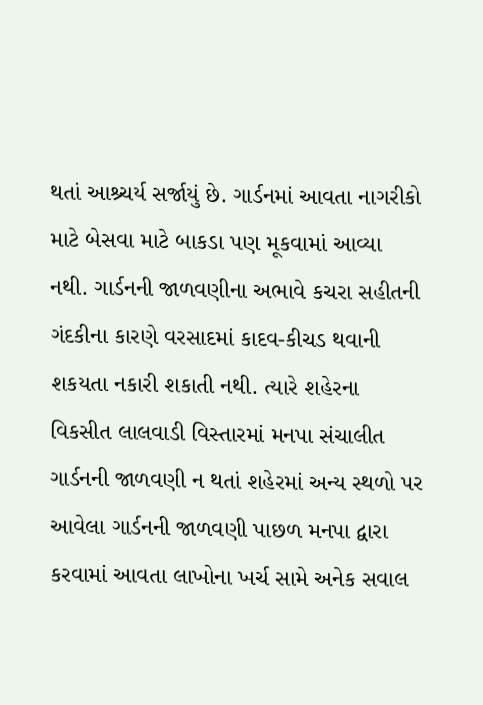થતાં આશ્ર્ચર્ય સર્જાયું છે. ગાર્ડનમાં આવતા નાગરીકો માટે બેસવા માટે બાકડા પણ મૂકવામાં આવ્યા નથી. ગાર્ડનની જાળવણીના અભાવે કચરા સહીતની ગંદકીના કારણે વરસાદમાં કાદવ-કીચડ થવાની શકયતા નકારી શકાતી નથી. ત્યારે શહેરના વિકસીત લાલવાડી વિસ્તારમાં મનપા સંચાલીત ગાર્ડનની જાળવણી ન થતાં શહેરમાં અન્ય સ્થળો પર આવેલા ગાર્ડનની જાળવણી પાછળ મનપા દ્વારા કરવામાં આવતા લાખોના ખર્ચ સામે અનેક સવાલ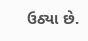ઉઠ્યા છે.